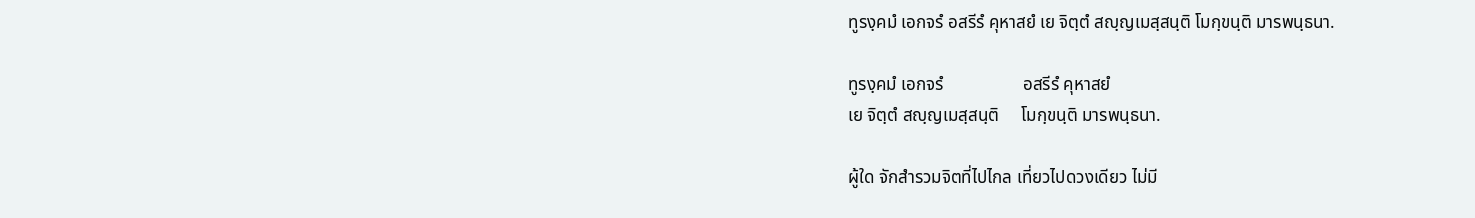ทูรงฺคมํ เอกจรํ อสรีรํ คุหาสยํ เย จิตฺตํ สญฺญเมสฺสนฺติ โมกฺขนฺติ มารพนฺธนา.

ทูรงฺคมํ เอกจรํ                  อสรีรํ คุหาสยํ
เย จิตฺตํ สญฺญเมสฺสนฺติ     โมกฺขนฺติ มารพนฺธนา.

ผู้ใด จักสำรวมจิตที่ไปไกล เที่ยวไปดวงเดียว ไม่มี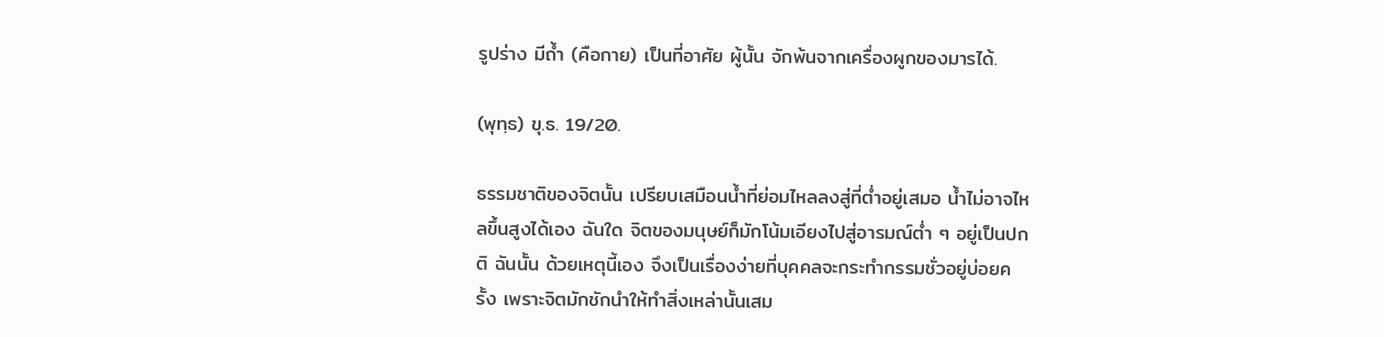รูปร่าง มีถ้ำ (คือกาย) เป็นที่อาศัย ผู้นั้น จักพ้นจากเครื่องผูกของมารได้.

(พุทฺธ) ขุ.ธ. 19/20.

ธรรมชาติของจิตนั้น เปรียบเสมือนน้ำที่ย่อมไหลลงสู่ที่ต่ำอยู่เสมอ น้ำไม่อาจไหลขึ้นสูงได้เอง ฉันใด จิตของมนุษย์ก็มักโน้มเอียงไปสู่อารมณ์ต่ำ ๆ อยู่เป็นปกติ ฉันนั้น ด้วยเหตุนี้เอง จึงเป็นเรื่องง่ายที่บุคคลจะกระทำกรรมชั่วอยู่บ่อยครั้ง เพราะจิตมักชักนำให้ทำสิ่งเหล่านั้นเสม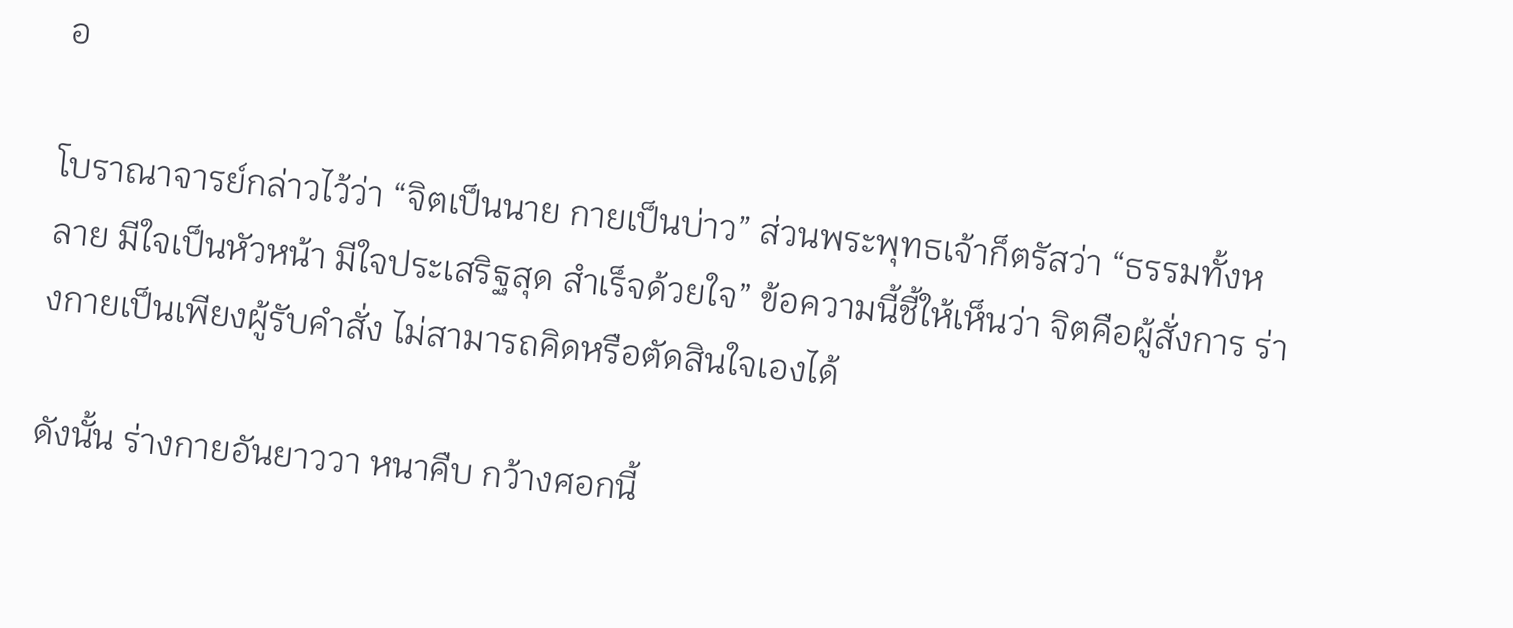อ

โบราณาจารย์กล่าวไว้ว่า “จิตเป็นนาย กายเป็นบ่าว” ส่วนพระพุทธเจ้าก็ตรัสว่า “ธรรมทั้งหลาย มีใจเป็นหัวหน้า มีใจประเสริฐสุด สำเร็จด้วยใจ” ข้อความนี้ชี้ให้เห็นว่า จิตคือผู้สั่งการ ร่างกายเป็นเพียงผู้รับคำสั่ง ไม่สามารถคิดหรือตัดสินใจเองได้

ดังนั้น ร่างกายอันยาววา หนาคืบ กว้างศอกนี้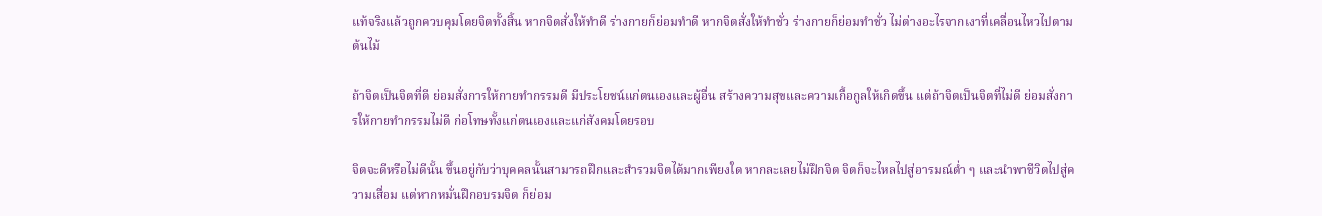แท้จริงแล้วถูกควบคุมโดยจิตทั้งสิ้น หากจิตสั่งให้ทำดี ร่างกายก็ย่อมทำดี หากจิตสั่งให้ทำชั่ว ร่างกายก็ย่อมทำชั่ว ไม่ต่างอะไรจากเงาที่เคลื่อนไหวไปตามต้นไม้

ถ้าจิตเป็นจิตที่ดี ย่อมสั่งการให้กายทำกรรมดี มีประโยชน์แก่ตนเองและผู้อื่น สร้างความสุขและความเกื้อกูลให้เกิดขึ้น แต่ถ้าจิตเป็นจิตที่ไม่ดี ย่อมสั่งการให้กายทำกรรมไม่ดี ก่อโทษทั้งแก่ตนเองและแก่สังคมโดยรอบ

จิตจะดีหรือไม่ดีนั้น ขึ้นอยู่กับว่าบุคคลนั้นสามารถฝึกและสำรวมจิตได้มากเพียงใด หากละเลยไม่ฝึกจิต จิตก็จะไหลไปสู่อารมณ์ต่ำ ๆ และนำพาชีวิตไปสู่ความเสื่อม แต่หากหมั่นฝึกอบรมจิต ก็ย่อม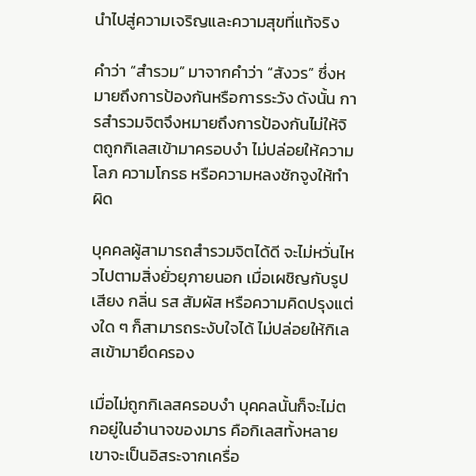นำไปสู่ความเจริญและความสุขที่แท้จริง

คำว่า “สำรวม” มาจากคำว่า “สังวร” ซึ่งหมายถึงการป้องกันหรือการระวัง ดังนั้น การสำรวมจิตจึงหมายถึงการป้องกันไม่ให้จิตถูกกิเลสเข้ามาครอบงำ ไม่ปล่อยให้ความโลภ ความโกรธ หรือความหลงชักจูงให้ทำผิด

บุคคลผู้สามารถสำรวมจิตได้ดี จะไม่หวั่นไหวไปตามสิ่งยั่วยุภายนอก เมื่อเผชิญกับรูป เสียง กลิ่น รส สัมผัส หรือความคิดปรุงแต่งใด ๆ ก็สามารถระงับใจได้ ไม่ปล่อยให้กิเลสเข้ามายึดครอง

เมื่อไม่ถูกกิเลสครอบงำ บุคคลนั้นก็จะไม่ตกอยู่ในอำนาจของมาร คือกิเลสทั้งหลาย เขาจะเป็นอิสระจากเครื่อ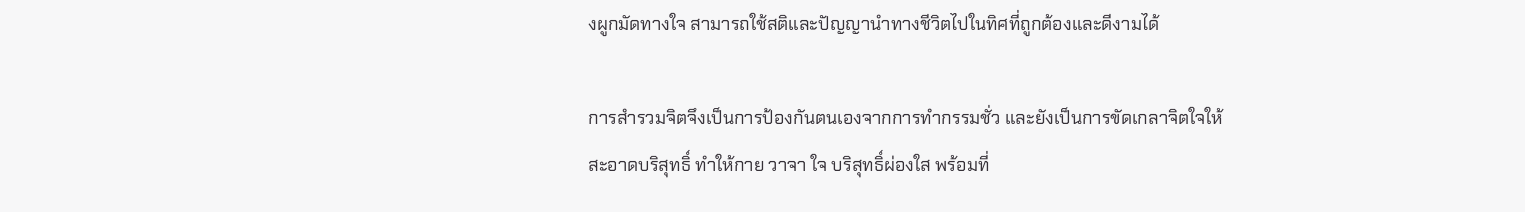งผูกมัดทางใจ สามารถใช้สติและปัญญานำทางชีวิตไปในทิศที่ถูกต้องและดีงามได้

การสำรวมจิตจึงเป็นการป้องกันตนเองจากการทำกรรมชั่ว และยังเป็นการขัดเกลาจิตใจให้สะอาดบริสุทธิ์ ทำให้กาย วาจา ใจ บริสุทธิ์ผ่องใส พร้อมที่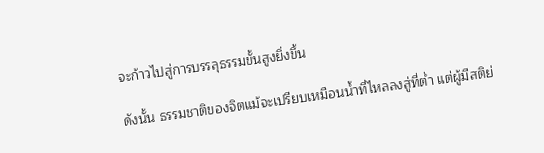จะก้าวไปสู่การบรรลุธรรมขั้นสูงยิ่งขึ้น

ดังนั้น ธรรมชาติของจิตแม้จะเปรียบเหมือนน้ำที่ไหลลงสู่ที่ต่ำ แต่ผู้มีสติย่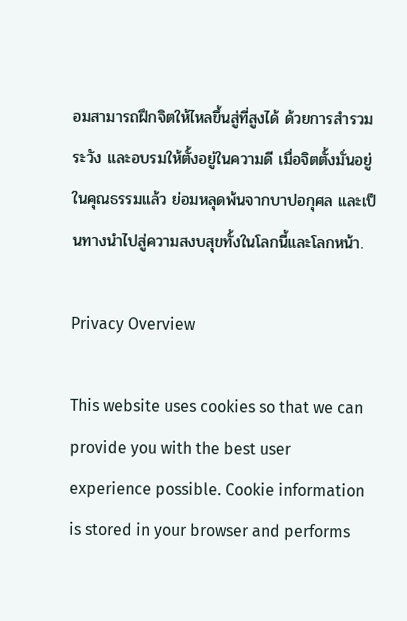อมสามารถฝึกจิตให้ไหลขึ้นสู่ที่สูงได้ ด้วยการสำรวม ระวัง และอบรมให้ตั้งอยู่ในความดี เมื่อจิตตั้งมั่นอยู่ในคุณธรรมแล้ว ย่อมหลุดพ้นจากบาปอกุศล และเป็นทางนำไปสู่ความสงบสุขทั้งในโลกนี้และโลกหน้า.

Privacy Overview

This website uses cookies so that we can provide you with the best user experience possible. Cookie information is stored in your browser and performs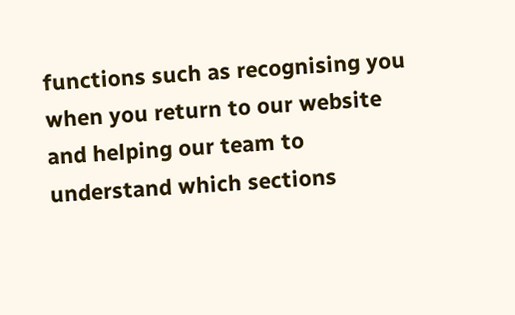functions such as recognising you when you return to our website and helping our team to understand which sections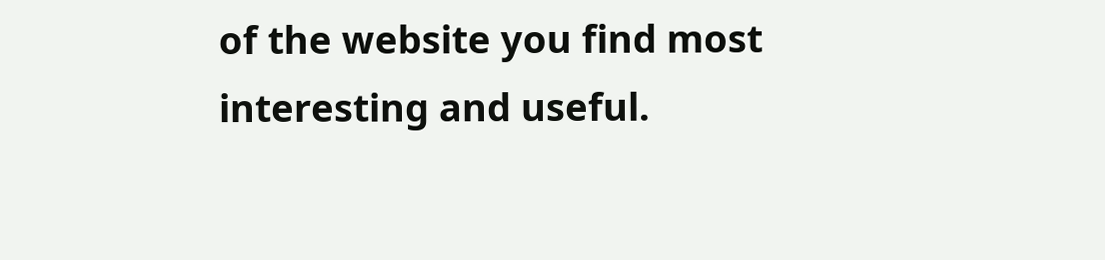of the website you find most interesting and useful.